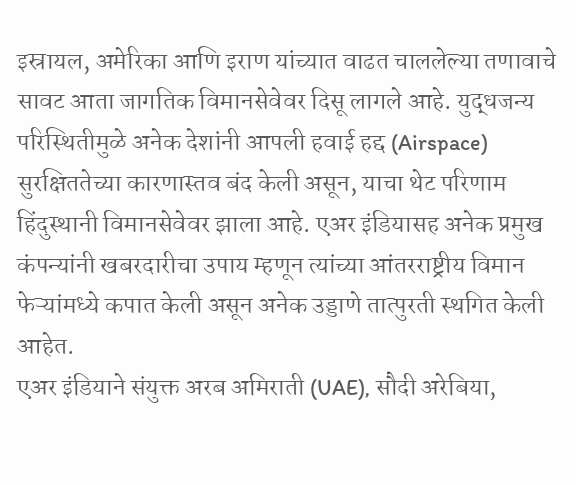इस्रायल, अमेरिका आणि इराण यांच्यात वाढत चाललेल्या तणावाचे सावट आता जागतिक विमानसेवेवर दिसू लागले आहे. युद्धजन्य परिस्थितीमुळे अनेक देशांनी आपली हवाई हद्द (Airspace) सुरक्षिततेच्या कारणास्तव बंद केली असून, याचा थेट परिणाम हिंदुस्थानी विमानसेवेवर झाला आहे. एअर इंडियासह अनेक प्रमुख कंपन्यांनी खबरदारीचा उपाय म्हणून त्यांच्या आंतरराष्ट्रीय विमान फेऱ्यांमध्ये कपात केली असून अनेक उड्डाणे तात्पुरती स्थगित केली आहेत.
एअर इंडियाने संयुक्त अरब अमिराती (UAE), सौदी अरेबिया,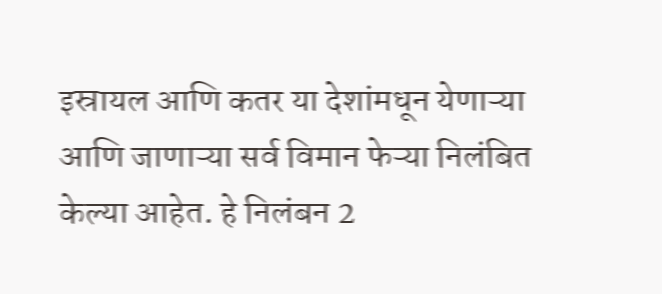इस्रायल आणि कतर या देशांमधून येणाऱ्या आणि जाणाऱ्या सर्व विमान फेऱ्या निलंबित केल्या आहेत. हे निलंबन 2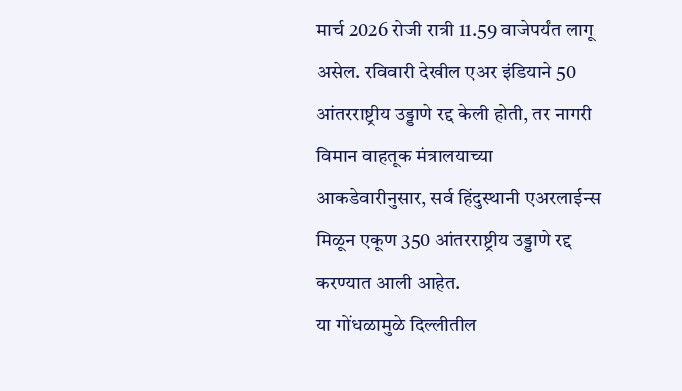मार्च 2026 रोजी रात्री 11.59 वाजेपर्यंत लागू असेल. रविवारी देखील एअर इंडियाने 50 आंतरराष्ट्रीय उड्डाणे रद्द केली होती, तर नागरी विमान वाहतूक मंत्रालयाच्या आकडेवारीनुसार, सर्व हिंदुस्थानी एअरलाईन्स मिळून एकूण 350 आंतरराष्ट्रीय उड्डाणे रद्द करण्यात आली आहेत.
या गोंधळामुळे दिल्लीतील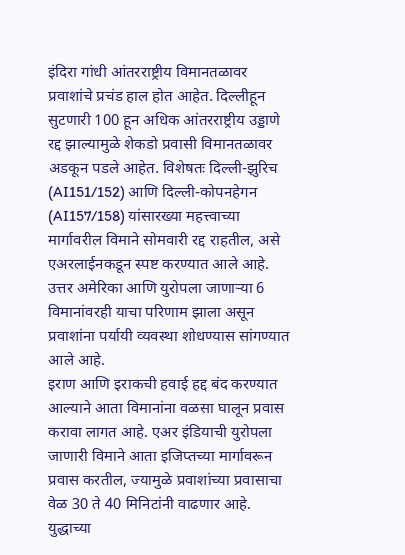इंदिरा गांधी आंतरराष्ट्रीय विमानतळावर प्रवाशांचे प्रचंड हाल होत आहेत. दिल्लीहून सुटणारी 100 हून अधिक आंतरराष्ट्रीय उड्डाणे रद्द झाल्यामुळे शेकडो प्रवासी विमानतळावर अडकून पडले आहेत. विशेषतः दिल्ली-झुरिच (AI151/152) आणि दिल्ली-कोपनहेगन (AI157/158) यांसारख्या महत्त्वाच्या मार्गावरील विमाने सोमवारी रद्द राहतील, असे एअरलाईनकडून स्पष्ट करण्यात आले आहे. उत्तर अमेरिका आणि युरोपला जाणाऱ्या 6 विमानांवरही याचा परिणाम झाला असून प्रवाशांना पर्यायी व्यवस्था शोधण्यास सांगण्यात आले आहे.
इराण आणि इराकची हवाई हद्द बंद करण्यात आल्याने आता विमानांना वळसा घालून प्रवास करावा लागत आहे. एअर इंडियाची युरोपला जाणारी विमाने आता इजिप्तच्या मार्गावरून प्रवास करतील, ज्यामुळे प्रवाशांच्या प्रवासाचा वेळ 30 ते 40 मिनिटांनी वाढणार आहे. युद्धाच्या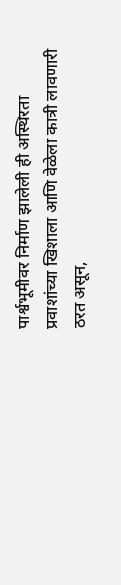पार्श्वभूमीवर निर्माण झालेली ही अस्थिरता प्रवाशांच्या खिशाला आणि वेळेला कात्री लावणारी ठरत असून,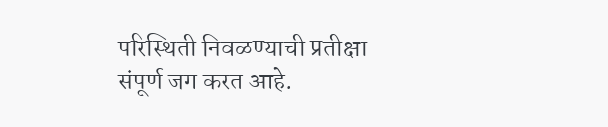परिस्थिती निवळण्याची प्रतीक्षा संपूर्ण जग करत आहे.